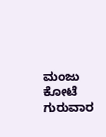ಮಂಜು ಕೋಟೆ
ಗುರುವಾರ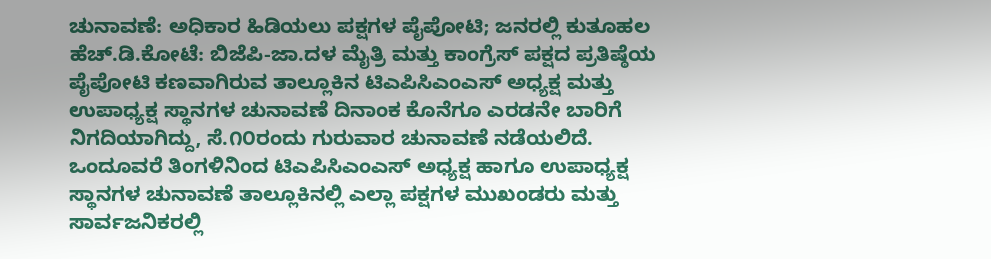ಚುನಾವಣೆ: ಅಧಿಕಾರ ಹಿಡಿಯಲು ಪಕ್ಷಗಳ ಪೈಪೋಟಿ; ಜನರಲ್ಲಿ ಕುತೂಹಲ
ಹೆಚ್.ಡಿ.ಕೋಟೆ: ಬಿಜೆಪಿ-ಜಾ.ದಳ ಮೈತ್ರಿ ಮತ್ತು ಕಾಂಗ್ರೆಸ್ ಪಕ್ಷದ ಪ್ರತಿಷ್ಠೆಯ ಪೈಪೋಟಿ ಕಣವಾಗಿರುವ ತಾಲ್ಲೂಕಿನ ಟಿಎಪಿಸಿಎಂಎಸ್ ಅಧ್ಯಕ್ಷ ಮತ್ತು ಉಪಾಧ್ಯಕ್ಷ ಸ್ಥಾನಗಳ ಚುನಾವಣೆ ದಿನಾಂಕ ಕೊನೆಗೂ ಎರಡನೇ ಬಾರಿಗೆ ನಿಗದಿಯಾಗಿದ್ದು, ಸೆ.೧೦ರಂದು ಗುರುವಾರ ಚುನಾವಣೆ ನಡೆಯಲಿದೆ.
ಒಂದೂವರೆ ತಿಂಗಳಿನಿಂದ ಟಿಎಪಿಸಿಎಂಎಸ್ ಅಧ್ಯಕ್ಷ ಹಾಗೂ ಉಪಾಧ್ಯಕ್ಷ ಸ್ಥಾನಗಳ ಚುನಾವಣೆ ತಾಲ್ಲೂಕಿನಲ್ಲಿ ಎಲ್ಲಾ ಪಕ್ಷಗಳ ಮುಖಂಡರು ಮತ್ತು ಸಾರ್ವಜನಿಕರಲ್ಲಿ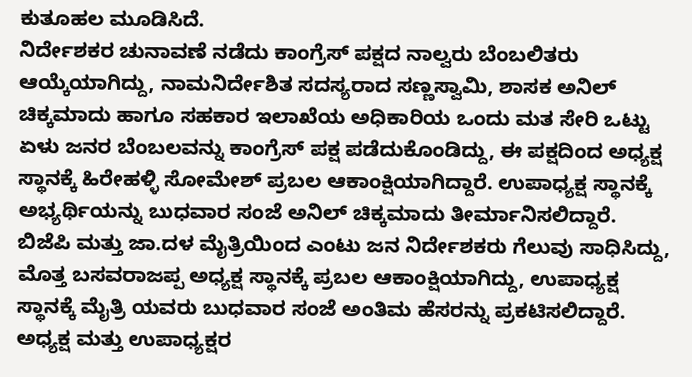ಕುತೂಹಲ ಮೂಡಿಸಿದೆ.
ನಿರ್ದೇಶಕರ ಚುನಾವಣೆ ನಡೆದು ಕಾಂಗ್ರೆಸ್ ಪಕ್ಷದ ನಾಲ್ವರು ಬೆಂಬಲಿತರು ಆಯ್ಕೆಯಾಗಿದ್ದು, ನಾಮನಿರ್ದೇಶಿತ ಸದಸ್ಯರಾದ ಸಣ್ಣಸ್ವಾಮಿ, ಶಾಸಕ ಅನಿಲ್ ಚಿಕ್ಕಮಾದು ಹಾಗೂ ಸಹಕಾರ ಇಲಾಖೆಯ ಅಧಿಕಾರಿಯ ಒಂದು ಮತ ಸೇರಿ ಒಟ್ಟು ಏಳು ಜನರ ಬೆಂಬಲವನ್ನು ಕಾಂಗ್ರೆಸ್ ಪಕ್ಷ ಪಡೆದುಕೊಂಡಿದ್ದು, ಈ ಪಕ್ಷದಿಂದ ಅಧ್ಯಕ್ಷ ಸ್ಥಾನಕ್ಕೆ ಹಿರೇಹಳ್ಳಿ ಸೋಮೇಶ್ ಪ್ರಬಲ ಆಕಾಂಕ್ಷಿಯಾಗಿದ್ದಾರೆ. ಉಪಾಧ್ಯಕ್ಷ ಸ್ಥಾನಕ್ಕೆ ಅಭ್ಯರ್ಥಿಯನ್ನು ಬುಧವಾರ ಸಂಜೆ ಅನಿಲ್ ಚಿಕ್ಕಮಾದು ತೀರ್ಮಾನಿಸಲಿದ್ದಾರೆ.
ಬಿಜೆಪಿ ಮತ್ತು ಜಾ.ದಳ ಮೈತ್ರಿಯಿಂದ ಎಂಟು ಜನ ನಿರ್ದೇಶಕರು ಗೆಲುವು ಸಾಧಿಸಿದ್ದು, ಮೊತ್ತ ಬಸವರಾಜಪ್ಪ ಅಧ್ಯಕ್ಷ ಸ್ಥಾನಕ್ಕೆ ಪ್ರಬಲ ಆಕಾಂಕ್ಷಿಯಾಗಿದ್ದು, ಉಪಾಧ್ಯಕ್ಷ ಸ್ಥಾನಕ್ಕೆ ಮೈತ್ರಿ ಯವರು ಬುಧವಾರ ಸಂಜೆ ಅಂತಿಮ ಹೆಸರನ್ನು ಪ್ರಕಟಿಸಲಿದ್ದಾರೆ.
ಅಧ್ಯಕ್ಷ ಮತ್ತು ಉಪಾಧ್ಯಕ್ಷರ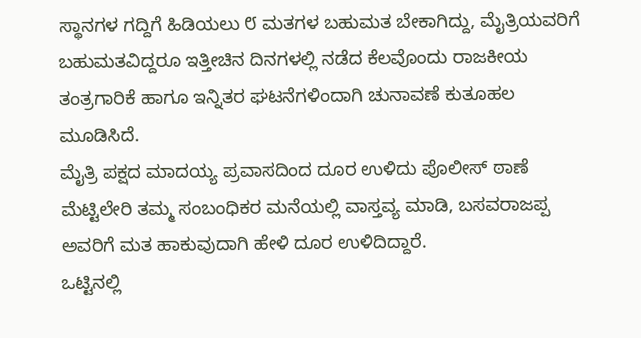ಸ್ಥಾನಗಳ ಗದ್ದಿಗೆ ಹಿಡಿಯಲು ೮ ಮತಗಳ ಬಹುಮತ ಬೇಕಾಗಿದ್ದು, ಮೈತ್ರಿಯವರಿಗೆ ಬಹುಮತವಿದ್ದರೂ ಇತ್ತೀಚಿನ ದಿನಗಳಲ್ಲಿ ನಡೆದ ಕೆಲವೊಂದು ರಾಜಕೀಯ ತಂತ್ರಗಾರಿಕೆ ಹಾಗೂ ಇನ್ನಿತರ ಘಟನೆಗಳಿಂದಾಗಿ ಚುನಾವಣೆ ಕುತೂಹಲ ಮೂಡಿಸಿದೆ.
ಮೈತ್ರಿ ಪಕ್ಷದ ಮಾದಯ್ಯ ಪ್ರವಾಸದಿಂದ ದೂರ ಉಳಿದು ಪೊಲೀಸ್ ಠಾಣೆ ಮೆಟ್ಟಿಲೇರಿ ತಮ್ಮ ಸಂಬಂಧಿಕರ ಮನೆಯಲ್ಲಿ ವಾಸ್ತವ್ಯ ಮಾಡಿ, ಬಸವರಾಜಪ್ಪ ಅವರಿಗೆ ಮತ ಹಾಕುವುದಾಗಿ ಹೇಳಿ ದೂರ ಉಳಿದಿದ್ದಾರೆ.
ಒಟ್ಟಿನಲ್ಲಿ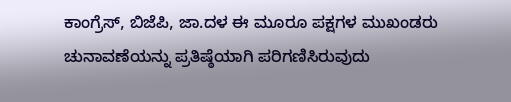ಕಾಂಗ್ರೆಸ್, ಬಿಜೆಪಿ, ಜಾ.ದಳ ಈ ಮೂರೂ ಪಕ್ಷಗಳ ಮುಖಂಡರು ಚುನಾವಣೆಯನ್ನು ಪ್ರತಿಷ್ಠೆಯಾಗಿ ಪರಿಗಣಿಸಿರುವುದು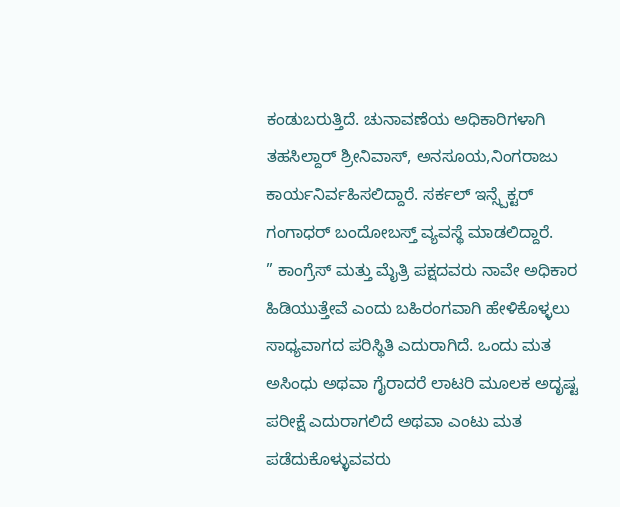ಕಂಡುಬರುತ್ತಿದೆ. ಚುನಾವಣೆಯ ಅಧಿಕಾರಿಗಳಾಗಿ ತಹಸಿಲ್ದಾರ್ ಶ್ರೀನಿವಾಸ್, ಅನಸೂಯ,ನಿಂಗರಾಜು ಕಾರ್ಯನಿರ್ವಹಿಸಲಿದ್ದಾರೆ. ಸರ್ಕಲ್ ಇನ್ಸ್ಪೆಕ್ಟರ್ ಗಂಗಾಧರ್ ಬಂದೋಬಸ್ತ್ ವ್ಯವಸ್ಥೆ ಮಾಡಲಿದ್ದಾರೆ.
” ಕಾಂಗ್ರೆಸ್ ಮತ್ತು ಮೈತ್ರಿ ಪಕ್ಷದವರು ನಾವೇ ಅಧಿಕಾರ ಹಿಡಿಯುತ್ತೇವೆ ಎಂದು ಬಹಿರಂಗವಾಗಿ ಹೇಳಿಕೊಳ್ಳಲು ಸಾಧ್ಯವಾಗದ ಪರಿಸ್ಥಿತಿ ಎದುರಾಗಿದೆ. ಒಂದು ಮತ ಅಸಿಂಧು ಅಥವಾ ಗೈರಾದರೆ ಲಾಟರಿ ಮೂಲಕ ಅದೃಷ್ಟ ಪರೀಕ್ಷೆ ಎದುರಾಗಲಿದೆ ಅಥವಾ ಎಂಟು ಮತ ಪಡೆದುಕೊಳ್ಳುವವರು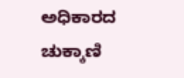ಅಧಿಕಾರದ ಚುಕ್ಕಾಣಿ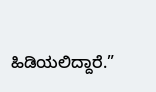ಹಿಡಿಯಲಿದ್ದಾರೆ.”